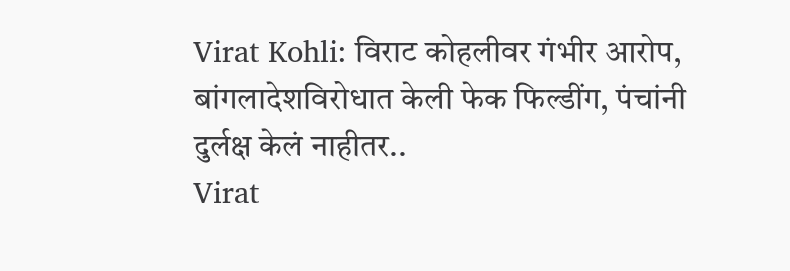Virat Kohli: विराट कोहलीवर गंभीर आरोप, बांगलादेशविरोधात केली फेक फिल्डींग, पंचांनी दुर्लक्ष केलं नाहीतर..
Virat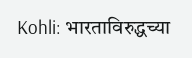Kohli: भारताविरुद्धच्या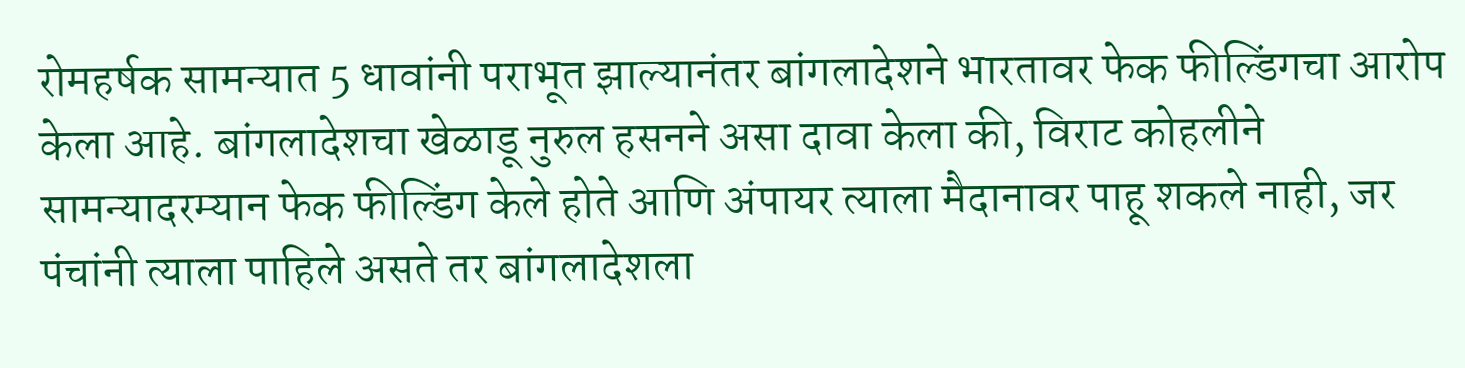रोमहर्षक सामन्यात 5 धावांनी पराभूत झाल्यानंतर बांगलादेशने भारतावर फेक फील्डिंगचा आरोप केला आहे. बांगलादेशचा खेळाडू नुरुल हसनने असा दावा केला की, विराट कोहलीने सामन्यादरम्यान फेक फील्डिंग केले होते आणि अंपायर त्याला मैदानावर पाहू शकले नाही, जर पंचांनी त्याला पाहिले असते तर बांगलादेशला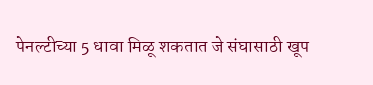पेनल्टीच्या 5 धावा मिळू शकतात जे संघासाठी खूप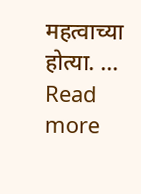महत्वाच्या होत्या. … Read more